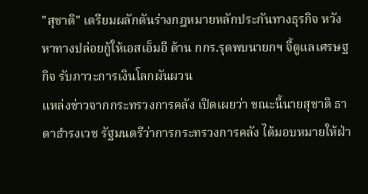"สุชาติ" เตรียมผลักดันร่างกฎหมายหลักประกันทางธุรกิจ หวังหาทางปล่อยกู้ให้เอสเอ็มอี ด้าน กกร.รุดพบนายกฯ จี้ดูแลเศรษฐกิจ รับภาวะการเงินโลกผันผวน
แหล่งข่าวจากกระทรวงการคลัง เปิดเผยว่า ขณะนี้นายสุชาติ ธาดาธำรงเวช รัฐมนตรีว่าการกระทรวงการคลัง ได้มอบหมายให้ฝ่า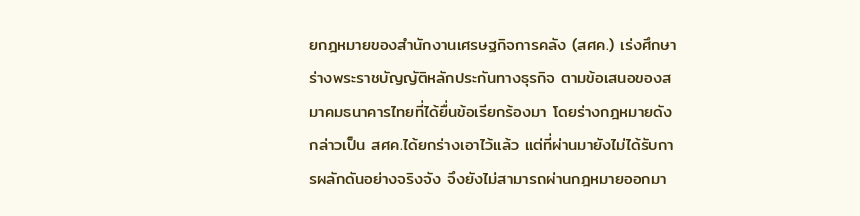ยกฎหมายของสำนักงานเศรษฐกิจการคลัง (สศค.) เร่งศึกษาร่างพระราชบัญญัติหลักประกันทางธุรกิจ ตามข้อเสนอของสมาคมธนาคารไทยที่ได้ยื่นข้อเรียกร้องมา โดยร่างกฎหมายดังกล่าวเป็น สศค.ได้ยกร่างเอาไว้แล้ว แต่ที่ผ่านมายังไม่ได้รับการผลักดันอย่างจริงจัง จึงยังไม่สามารถผ่านกฎหมายออกมา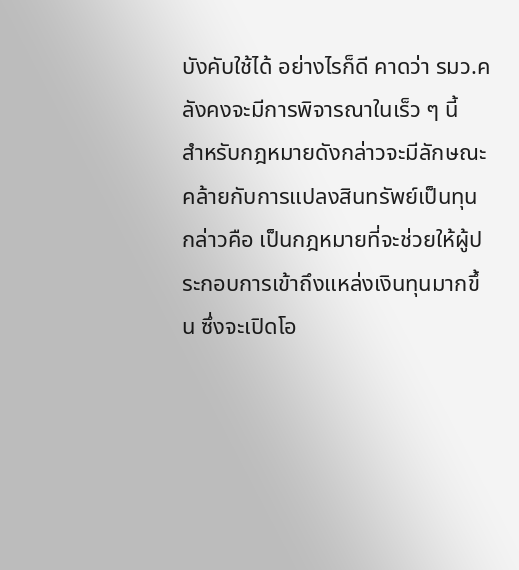บังคับใช้ได้ อย่างไรก็ดี คาดว่า รมว.คลังคงจะมีการพิจารณาในเร็ว ๆ นี้
สำหรับกฎหมายดังกล่าวจะมีลักษณะคล้ายกับการแปลงสินทรัพย์เป็นทุน กล่าวคือ เป็นกฎหมายที่จะช่วยให้ผู้ประกอบการเข้าถึงแหล่งเงินทุนมากขึ้น ซึ่งจะเปิดโอ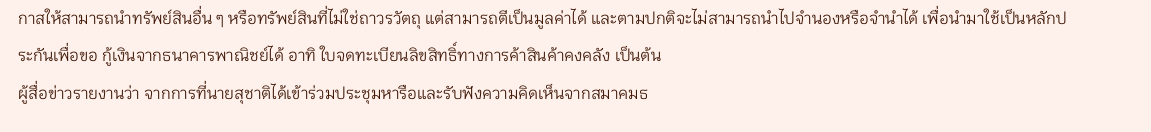กาสให้สามารถนำทรัพย์สินอื่น ๆ หรือทรัพย์สินที่ไม่ใช่ถาวรวัตถุ แต่สามารถตีเป็นมูลค่าได้ และตามปกติจะไม่สามารถนำไปจำนองหรือจำนำได้ เพื่อนำมาใช้เป็นหลักประกันเพื่อขอ กู้เงินจากธนาคารพาณิชย์ได้ อาทิ ใบจดทะเบียนลิขสิทธิ์ทางการค้าสินค้าคงคลัง เป็นต้น
ผู้สื่อข่าวรายงานว่า จากการที่นายสุชาติได้เข้าร่วมประชุมหารือและรับฟังความคิดเห็นจากสมาคมธ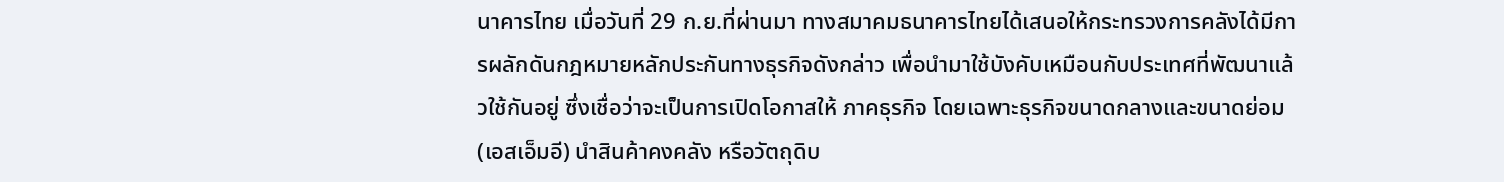นาคารไทย เมื่อวันที่ 29 ก.ย.ที่ผ่านมา ทางสมาคมธนาคารไทยได้เสนอให้กระทรวงการคลังได้มีการผลักดันกฎหมายหลักประกันทางธุรกิจดังกล่าว เพื่อนำมาใช้บังคับเหมือนกับประเทศที่พัฒนาแล้วใช้กันอยู่ ซึ่งเชื่อว่าจะเป็นการเปิดโอกาสให้ ภาคธุรกิจ โดยเฉพาะธุรกิจขนาดกลางและขนาดย่อม (เอสเอ็มอี) นำสินค้าคงคลัง หรือวัตถุดิบ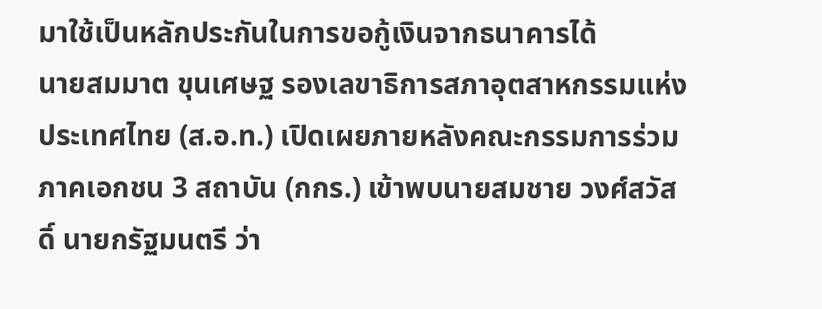มาใช้เป็นหลักประกันในการขอกู้เงินจากธนาคารได้
นายสมมาต ขุนเศษฐ รองเลขาธิการสภาอุตสาหกรรมแห่งประเทศไทย (ส.อ.ท.) เปิดเผยภายหลังคณะกรรมการร่วมภาคเอกชน 3 สถาบัน (กกร.) เข้าพบนายสมชาย วงศ์สวัสดิ์ นายกรัฐมนตรี ว่า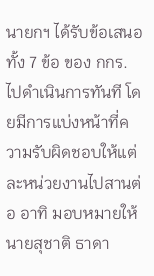นายกฯ ได้รับข้อเสนอทั้ง 7 ข้อ ของ กกร.ไปดำเนินการทันที โดยมีการแบ่งหน้าที่ความรับผิดชอบให้แต่ละหน่วยงานไปสานต่อ อาทิ มอบหมายให้ นายสุชาติ ธาดา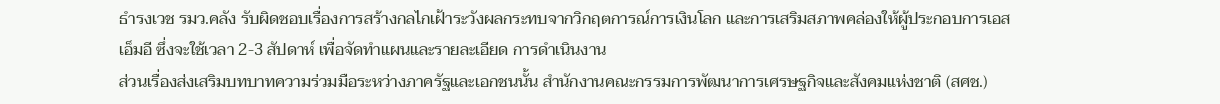ธำรงเวช รมว.คลัง รับผิดชอบเรื่องการสร้างกลไกเฝ้าระวังผลกระทบจากวิกฤตการณ์การเงินโลก และการเสริมสภาพคล่องให้ผู้ประกอบการเอสเอ็มอี ซึ่งจะใช้เวลา 2-3 สัปดาห์ เพื่อจัดทำแผนและรายละเอียด การดำเนินงาน
ส่วนเรื่องส่งเสริมบทบาทความร่วมมือระหว่างภาครัฐและเอกชนนั้น สำนักงานคณะกรรมการพัฒนาการเศรษฐกิจและสังคมแห่งชาติ (สศช.)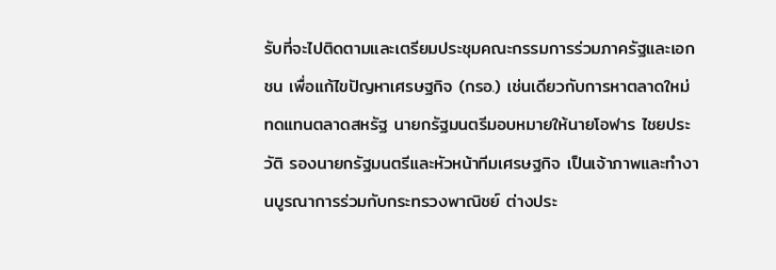รับที่จะไปติดตามและเตรียมประชุมคณะกรรมการร่วมภาครัฐและเอกชน เพื่อแก้ไขปัญหาเศรษฐกิจ (กรอ.) เช่นเดียวกับการหาตลาดใหม่ทดแทนตลาดสหรัฐ นายกรัฐมนตรีมอบหมายให้นายโอฬาร ไชยประวัติ รองนายกรัฐมนตรีและหัวหน้าทีมเศรษฐกิจ เป็นเจ้าภาพและทำงานบูรณาการร่วมกับกระทรวงพาณิชย์ ต่างประ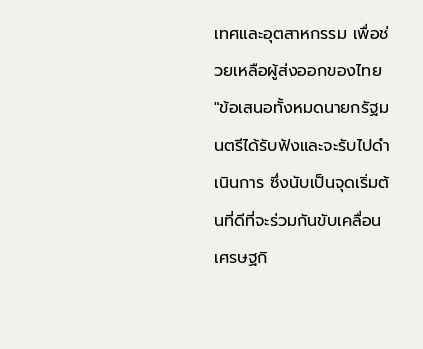เทศและอุตสาหกรรม เพื่อช่วยเหลือผู้ส่งออกของไทย "ข้อเสนอทั้งหมดนายกรัฐมนตรีได้รับฟังและจะรับไปดำเนินการ ซึ่งนับเป็นจุดเริ่มต้นที่ดีที่จะร่วมกันขับเคลื่อนเศรษฐกิ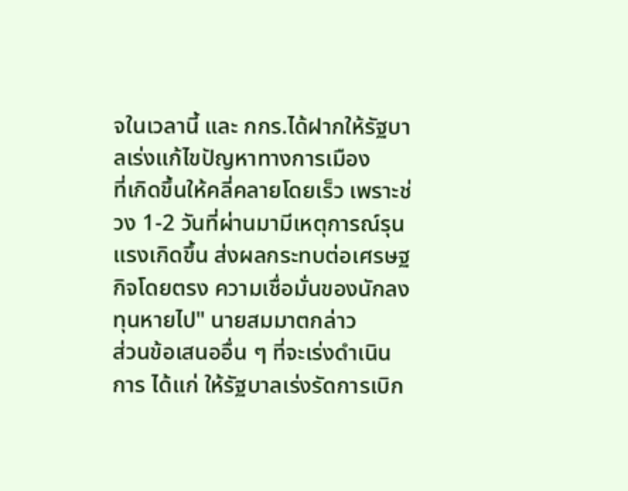จในเวลานี้ และ กกร.ได้ฝากให้รัฐบาลเร่งแก้ไขปัญหาทางการเมือง
ที่เกิดขึ้นให้คลี่คลายโดยเร็ว เพราะช่วง 1-2 วันที่ผ่านมามีเหตุการณ์รุนแรงเกิดขึ้น ส่งผลกระทบต่อเศรษฐกิจโดยตรง ความเชื่อมั่นของนักลงทุนหายไป" นายสมมาตกล่าว
ส่วนข้อเสนออื่น ๆ ที่จะเร่งดำเนินการ ได้แก่ ให้รัฐบาลเร่งรัดการเบิก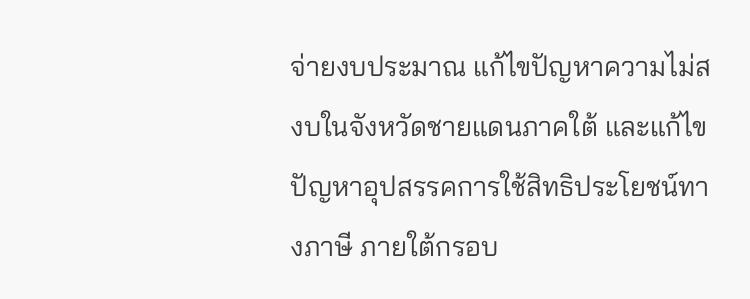จ่ายงบประมาณ แก้ไขปัญหาความไม่สงบในจังหวัดชายแดนภาคใต้ และแก้ไขปัญหาอุปสรรคการใช้สิทธิประโยชน์ทางภาษี ภายใต้กรอบ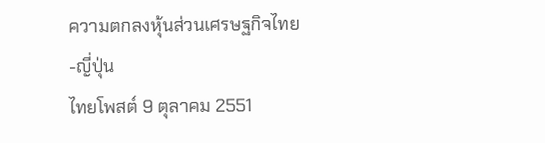ความตกลงหุ้นส่วนเศรษฐกิจไทย-ญี่ปุ่น
ไทยโพสต์ 9 ตุลาคม 2551